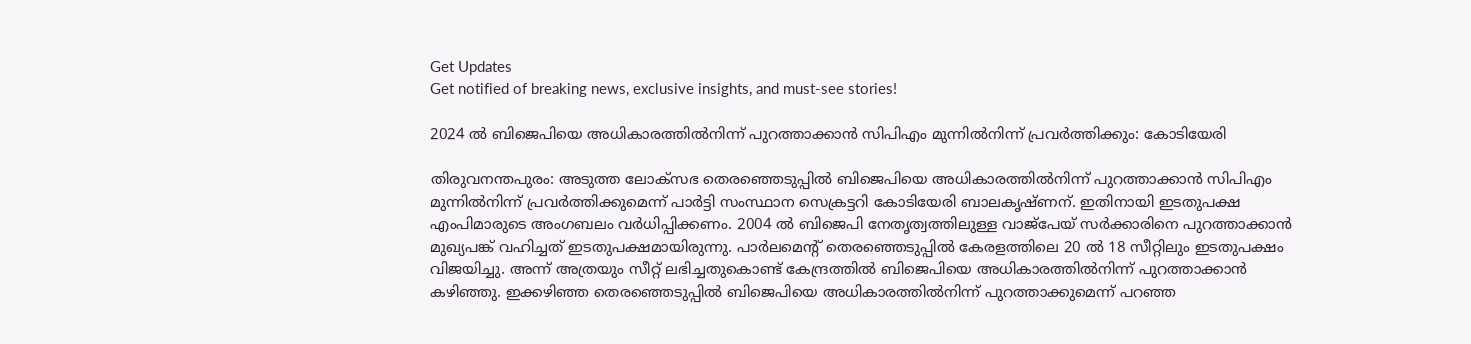Get Updates
Get notified of breaking news, exclusive insights, and must-see stories!

2024 ല്‍ ബിജെപിയെ അധികാരത്തിൽനിന്ന്‌ പുറത്താക്കാൻ സിപിഎം മുന്നിൽനിന്ന്‌ പ്രവർത്തിക്കും: കോടിയേരി

തിരുവനന്തപുരം: അടുത്ത ലോക്‌സഭ തെരഞ്ഞെടുപ്പിൽ ബിജെപിയെ അധികാരത്തിൽനിന്ന്‌ പുറത്താക്കാൻ സിപിഎം മുന്നിൽനിന്ന്‌ പ്രവർത്തിക്കുമെന്ന് പാർട്ടി സംസ്ഥാന സെക്രട്ടറി കോടിയേരി ബാലകൃഷ്ണന്. ഇതിനായി ഇടതുപക്ഷ എംപിമാരുടെ അംഗബലം വർധിപ്പിക്കണം. 2004 ൽ ബിജെപി നേതൃത്വത്തിലുള്ള വാജ്‌പേയ്‌ സർക്കാരിനെ പുറത്താക്കാൻ മുഖ്യപങ്ക്‌ വഹിച്ചത്‌ ഇടതുപക്ഷമായിരുന്നു. പാർലമെന്റ്‌ തെരഞ്ഞെടുപ്പിൽ കേരളത്തിലെ 20 ൽ 18 സീറ്റിലും ഇടതുപക്ഷം വിജയിച്ചു. അന്ന്‌ അത്രയും സീറ്റ്‌ ലഭിച്ചതുകൊണ്ട്‌ കേന്ദ്രത്തിൽ ബിജെപിയെ അധികാരത്തിൽനിന്ന്‌ പുറത്താക്കാൻ കഴിഞ്ഞു. ഇക്കഴിഞ്ഞ തെരഞ്ഞെടുപ്പിൽ ബിജെപിയെ അധികാരത്തിൽനിന്ന്‌ പുറത്താക്കുമെന്ന്‌ പറഞ്ഞ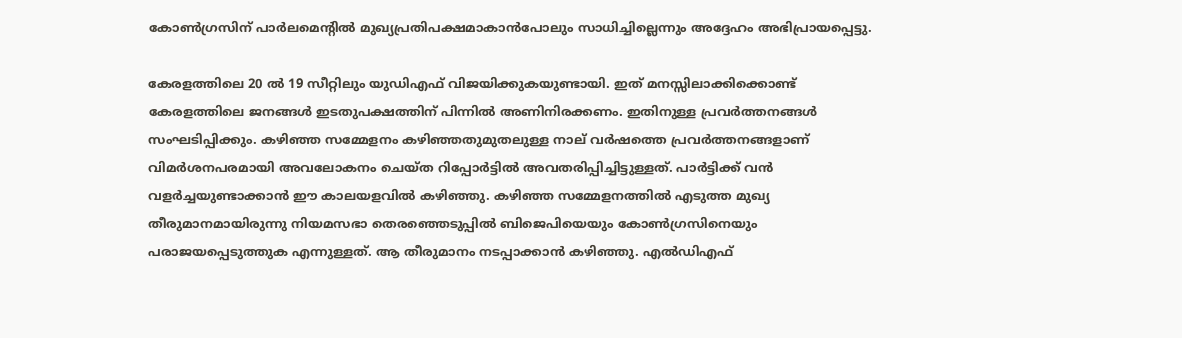കോൺഗ്രസിന്‌ പാർലമെന്റിൽ മുഖ്യപ്രതിപക്ഷമാകാൻപോലും സാധിച്ചില്ലെന്നും അദ്ദേഹം അഭിപ്രായപ്പെട്ടു.

കേരളത്തിലെ 20 ൽ 19 സീറ്റിലും യുഡിഎഫ്‌ വിജയിക്കുകയുണ്ടായി. ഇത്‌ മനസ്സിലാക്കിക്കൊണ്ട്‌ കേരളത്തിലെ ജനങ്ങൾ ഇടതുപക്ഷത്തിന്‌ പിന്നിൽ അണിനിരക്കണം. ഇതിനുള്ള പ്രവർത്തനങ്ങൾ സംഘടിപ്പിക്കും. കഴിഞ്ഞ സമ്മേളനം കഴിഞ്ഞതുമുതലുള്ള നാല്‌ വർഷത്തെ പ്രവർത്തനങ്ങളാണ്‌ വിമർശനപരമായി അവലോകനം ചെയ്‌ത റിപ്പോർട്ടിൽ അവതരിപ്പിച്ചിട്ടുള്ളത്‌. പാർട്ടിക്ക്‌ വൻ വളർച്ചയുണ്ടാക്കാൻ ഈ കാലയളവിൽ കഴിഞ്ഞു. കഴിഞ്ഞ സമ്മേളനത്തിൽ എടുത്ത മുഖ്യ തീരുമാനമായിരുന്നു നിയമസഭാ തെരഞ്ഞെടുപ്പിൽ ബിജെപിയെയും കോൺഗ്രസിനെയും പരാജയപ്പെടുത്തുക എന്നുള്ളത്‌. ആ തീരുമാനം നടപ്പാക്കാൻ കഴിഞ്ഞു. എൽഡിഎഫ്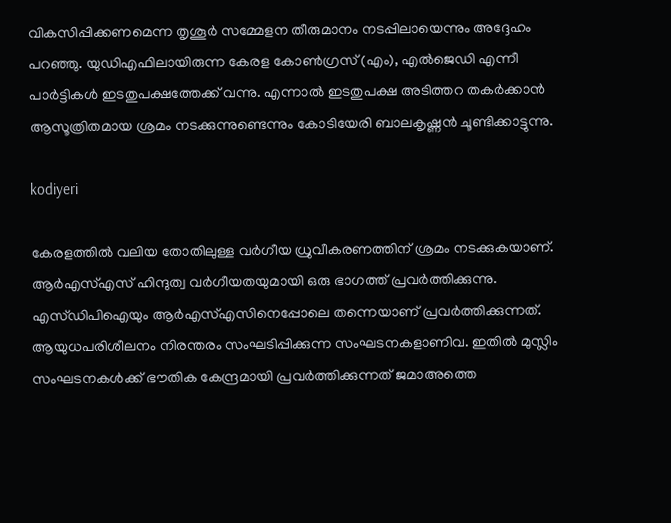വികസിപ്പിക്കണമെന്ന തൃശൂർ സമ്മേളന തീരുമാനം നടപ്പിലായെന്നും അദ്ദേഹം പറഞ്ഞു. യുഡിഎഫിലായിരുന്ന കേരള കോൺഗ്രസ്‌ (എം), എൽജെഡി എന്നീ പാർട്ടികൾ ഇടതുപക്ഷത്തേക്ക്‌ വന്നു. എന്നാൽ ഇടതുപക്ഷ അടിത്തറ തകർക്കാൻ ആസൂത്രിതമായ ശ്രമം നടക്കുന്നുണ്ടെന്നും കോടിയേരി ബാലകൃഷ്ണന്‍ ചൂണ്ടിക്കാട്ടുന്നു.

kodiyeri

കേരളത്തിൽ വലിയ തോതിലുള്ള വർഗീയ ധ്രുവീകരണത്തിന്‌ ശ്രമം നടക്കുകയാണ്‌. ആർഎസ്‌എസ്‌ ഹിന്ദുത്വ വർഗീയതയുമായി ഒരു ഭാഗത്ത്‌ പ്രവർത്തിക്കുന്നു. എസ്‌ഡിപിഐയും ആർഎസ്‌എസിനെപ്പോലെ തന്നെയാണ്‌ പ്രവർത്തിക്കുന്നത്‌. ആയുധപരിശീലനം നിരന്തരം സംഘടിപ്പിക്കുന്ന സംഘടനകളാണിവ. ഇതിൽ മുസ്ലിം സംഘടനകൾക്ക്‌ ഭൗതിക കേന്ദ്രമായി പ്രവർത്തിക്കുന്നത്‌ ജമാഅത്തെ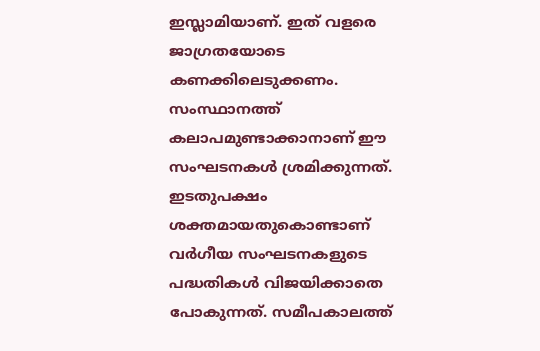ഇസ്ലാമിയാണ്‌. ഇത്‌ വളരെ ജാഗ്രതയോടെ കണക്കിലെടുക്കണം. സംസ്ഥാനത്ത്‌ കലാപമുണ്ടാക്കാനാണ്‌ ഈ സംഘടനകൾ ശ്രമിക്കുന്നത്‌. ഇടതുപക്ഷം ശക്തമായതുകൊണ്ടാണ്‌ വർഗീയ സംഘടനകളുടെ പദ്ധതികൾ വിജയിക്കാതെ പോകുന്നത്‌. സമീപകാലത്ത്‌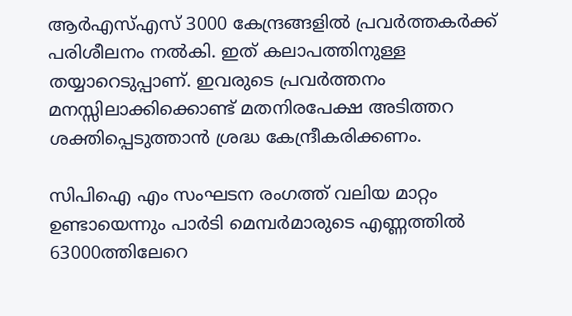ആർഎസ്‌എസ്‌ 3000 കേന്ദ്രങ്ങളിൽ പ്രവർത്തകർക്ക്‌ പരിശീലനം നൽകി. ഇത്‌ കലാപത്തിനുള്ള തയ്യാറെടുപ്പാണ്‌. ഇവരുടെ പ്രവർത്തനം മനസ്സിലാക്കിക്കൊണ്ട്‌ മതനിരപേക്ഷ അടിത്തറ ശക്തിപ്പെടുത്താൻ ശ്രദ്ധ കേന്ദ്രീകരിക്കണം.

സിപിഐ എം സംഘടന രംഗത്ത് വലിയ മാറ്റം ഉണ്ടായെന്നും പാർടി മെമ്പർമാരുടെ എണ്ണത്തിൽ 63000ത്തിലേറെ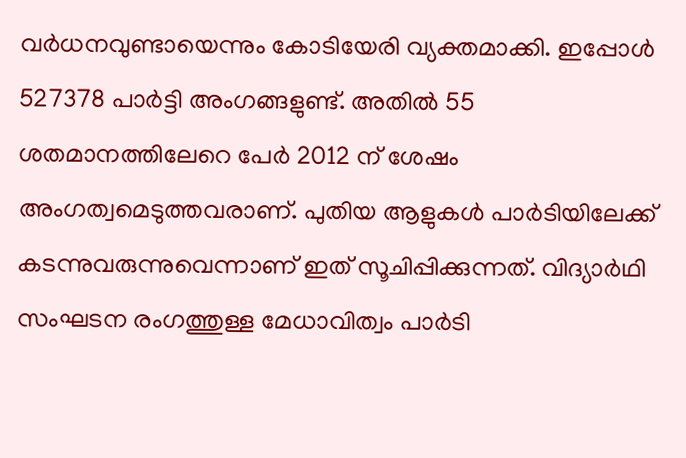വർധനവുണ്ടായെന്നും കോടിയേരി വ്യക്തമാക്കി. ഇപ്പോൾ 527378 പാർട്ടി അംഗങ്ങളുണ്ട്‌. അതിൽ 55 ശതമാനത്തിലേറെ പേർ 2012 ന് ശേഷം അംഗത്വമെടുത്തവരാണ്‌. പുതിയ ആളുകൾ പാർടിയിലേക്ക് കടന്നുവരുന്നുവെന്നാണ്‌ ഇത്‌ സൂചിപ്പിക്കുന്നത്‌. വിദ്യാർഥി സംഘടന രംഗത്തുള്ള മേധാവിത്വം പാർടി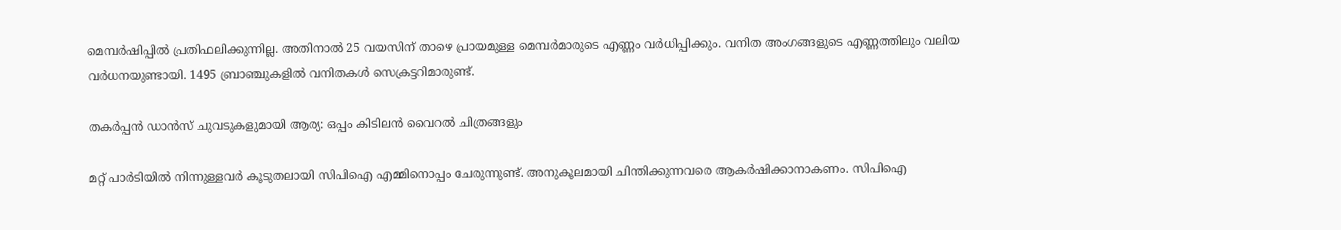മെമ്പർഷിപ്പിൽ പ്രതിഫലിക്കുന്നില്ല. അതിനാൽ 25 വയസിന് താഴെ പ്രായമുള്ള മെമ്പർമാരുടെ എണ്ണം വർധിപ്പിക്കും. വനിത അംഗങ്ങളുടെ എണ്ണത്തിലും വലിയ വർധനയുണ്ടായി. 1495 ബ്രാഞ്ചുകളിൽ വനിതകൾ സെക്രട്ടറിമാരുണ്ട്‌.

തകർപ്പന്‍ ഡാന്‍സ് ചുവടുകളുമായി ആര്യ: ഒപ്പം കിടിലന്‍ വൈറല്‍ ചിത്രങ്ങളും

മറ്റ്‌ പാർടിയിൽ നിന്നുള്ളവർ കൂടുതലായി സിപിഐ എമ്മിനൊപ്പം ചേരുന്നുണ്ട്‌. അനുകൂലമായി ചിന്തിക്കുന്നവരെ ആകർഷിക്കാനാകണം. സിപിഐ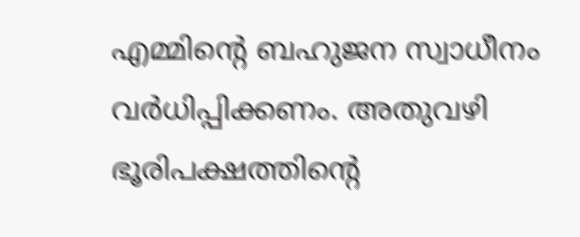എമ്മിന്റെ ബഹുജന സ്വാധീനം വർധിപ്പിക്കണം. അതുവഴി ഭൂരിപക്ഷത്തിന്റെ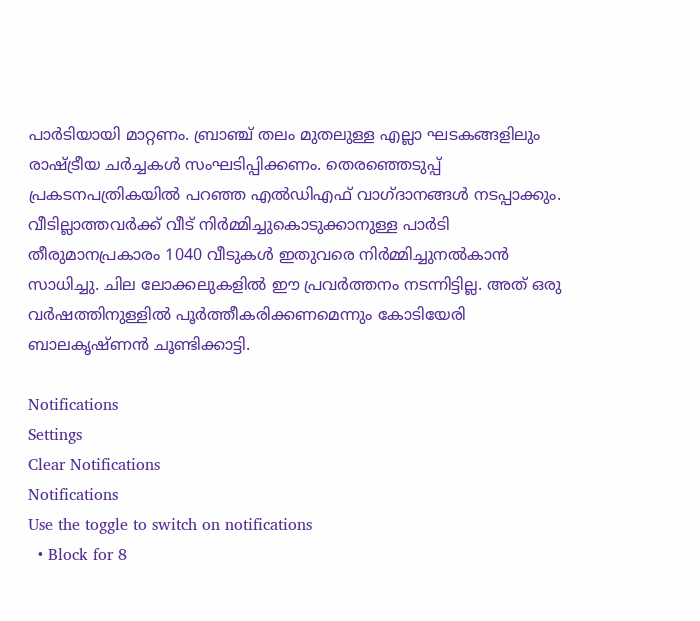പാർടിയായി മാറ്റണം. ബ്രാഞ്ച്‌ തലം മുതലുള്ള എല്ലാ ഘടകങ്ങളിലും രാഷ്‌ട്രീയ ചർച്ചകൾ സംഘടിപ്പിക്കണം. തെരഞ്ഞെടുപ്പ്‌ പ്രകടനപത്രികയിൽ പറഞ്ഞ എൽഡിഎഫ്‌ വാഗ്‌ദാനങ്ങൾ നടപ്പാക്കും. വീടില്ലാത്തവർക്ക്‌ വീട്‌ നിർമ്മിച്ചുകൊടുക്കാനുള്ള പാർടി തീരുമാനപ്രകാരം 1040 വീടുകൾ ഇതുവരെ നിർമ്മിച്ചുനൽകാൻ സാധിച്ചു. ചില ലോക്കലുകളിൽ ഈ പ്രവർത്തനം നടന്നിട്ടില്ല. അത്‌ ഒരു വർഷത്തിനുള്ളിൽ പൂർത്തീകരിക്കണമെന്നും കോടിയേരി ബാലകൃഷ്ണന്‍ ചൂണ്ടിക്കാട്ടി.

Notifications
Settings
Clear Notifications
Notifications
Use the toggle to switch on notifications
  • Block for 8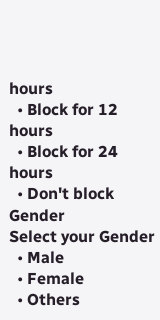hours
  • Block for 12 hours
  • Block for 24 hours
  • Don't block
Gender
Select your Gender
  • Male
  • Female
  • Others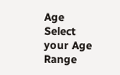Age
Select your Age Range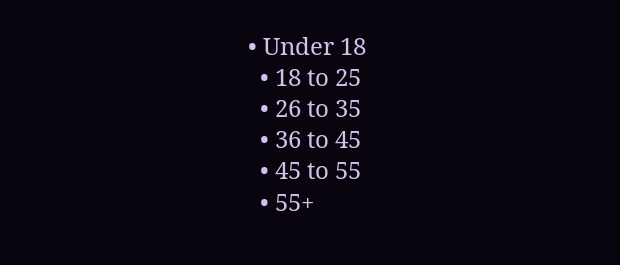• Under 18
  • 18 to 25
  • 26 to 35
  • 36 to 45
  • 45 to 55
  • 55+